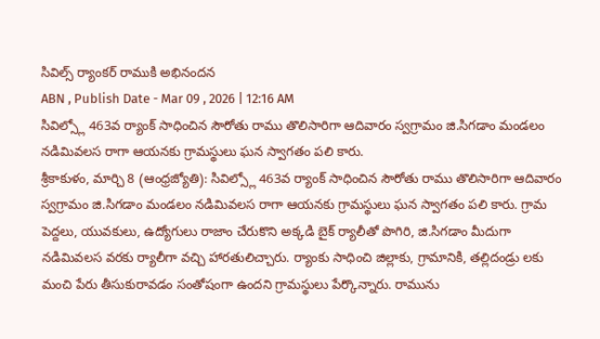సివిల్స్ ర్యాంకర్ రాముకి అభినందన
ABN , Publish Date - Mar 09 , 2026 | 12:16 AM
సివిల్స్లో 463వ ర్యాంక్ సాధించిన సౌరోతు రాము తొలిసారిగా ఆదివారం స్వగ్రామం జి.సిగడాం మండలం నడిమివలస రాగా ఆయనకు గ్రామస్థులు ఘన స్వాగతం పలి కారు.
శ్రీకాకుళం, మార్చి 8 (ఆంధ్రజ్యోతి): సివిల్స్లో 463వ ర్యాంక్ సాధించిన సౌరోతు రాము తొలిసారిగా ఆదివారం స్వగ్రామం జి.సిగడాం మండలం నడిమివలస రాగా ఆయనకు గ్రామస్థులు ఘన స్వాగతం పలి కారు. గ్రామ పెద్దలు, యువకులు, ఉద్యోగులు రాజాం చేరుకొని అక్కడి బైక్ ర్యాలీతో పొగిరి, జి.సిగడాం మీదుగా నడిమివలస వరకు ర్యాలీగా వచ్చి హారతులిచ్చారు. ర్యాంకు సాధించి జిల్లాకు, గ్రామానికి, తల్లిదండ్రు లకు మంచి పేరు తీసుకురావడం సంతోషంగా ఉందని గ్రామస్థులు పేర్కొన్నారు. రామును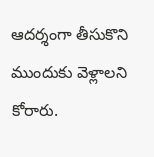ఆదర్శంగా తీసుకొని ముందుకు వెళ్లాలని కోరారు.